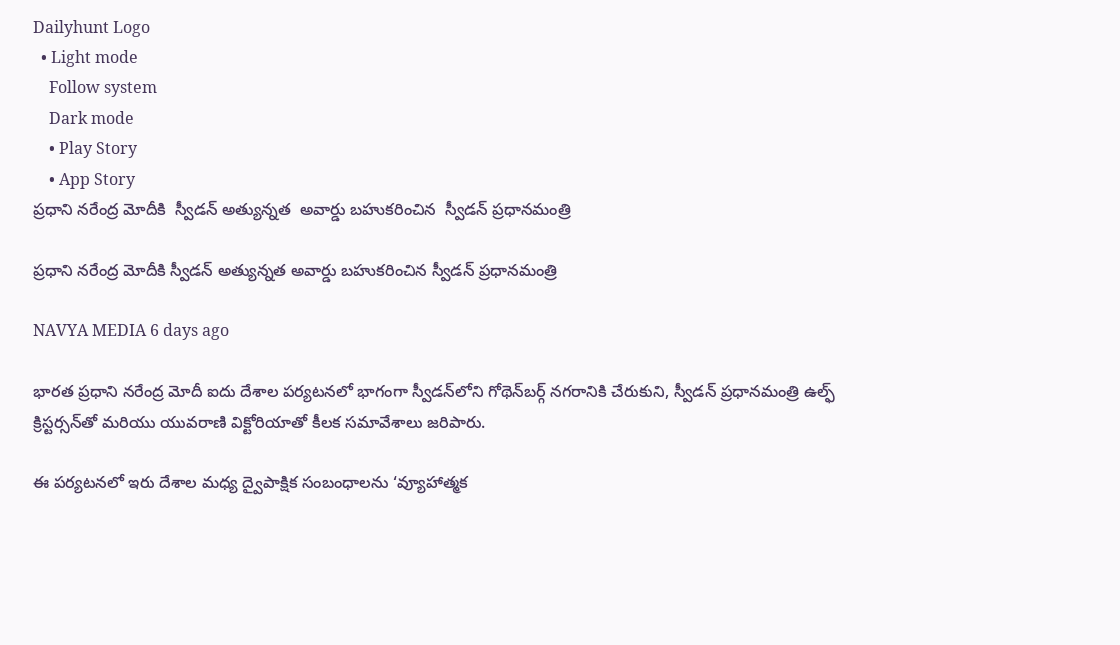Dailyhunt Logo
  • Light mode
    Follow system
    Dark mode
    • Play Story
    • App Story
ప్రధాని నరేంద్ర మోదీకి  స్వీడన్ అత్యున్నత  అవార్డు బహుకరించిన  స్వీడన్ ప్రధానమంత్రి

ప్రధాని నరేంద్ర మోదీకి స్వీడన్ అత్యున్నత అవార్డు బహుకరించిన స్వీడన్ ప్రధానమంత్రి

NAVYA MEDIA 6 days ago

భారత ప్రధాని నరేంద్ర మోదీ ఐదు దేశాల పర్యటనలో భాగంగా స్వీడన్‌లోని గోథెన్‌బర్గ్‌ నగరానికి చేరుకుని, స్వీడన్ ప్రధానమంత్రి ఉల్ఫ్ క్రిస్టర్సన్‌తో మరియు యువరాణి విక్టోరియాతో కీలక సమావేశాలు జరిపారు.

ఈ పర్యటనలో ఇరు దేశాల మధ్య ద్వైపాక్షిక సంబంధాలను ‘వ్యూహాత్మక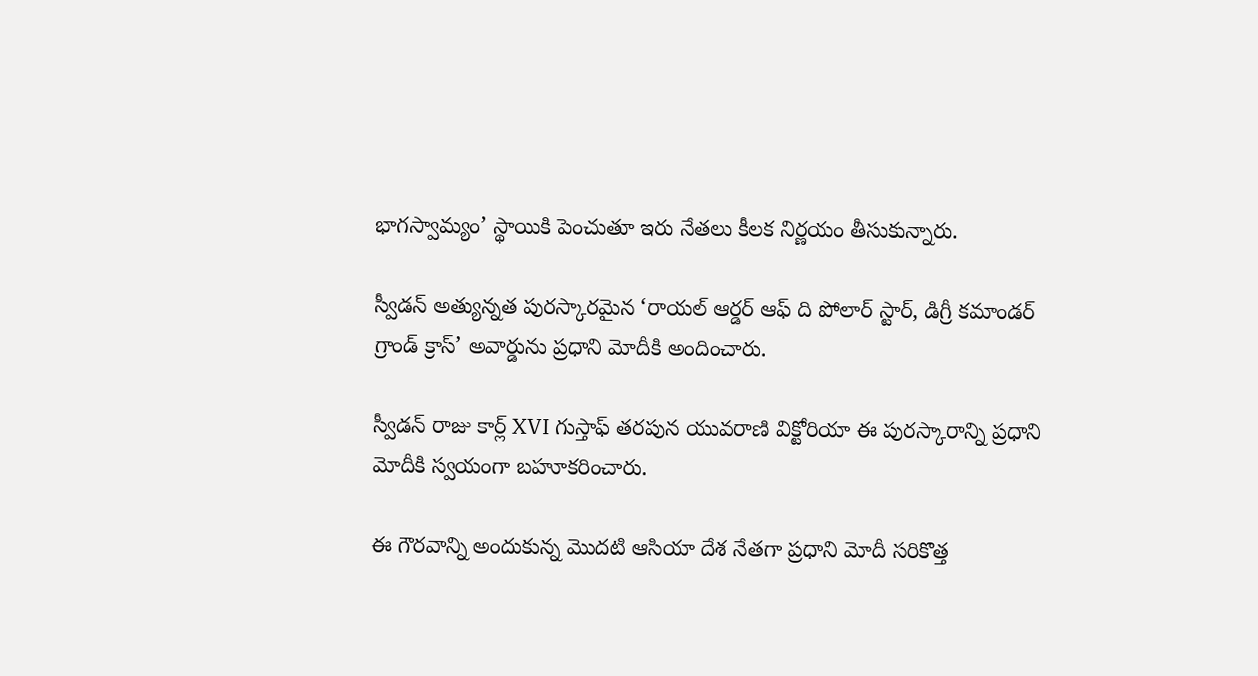భాగస్వామ్యం’ స్థాయికి పెంచుతూ ఇరు నేతలు కీలక నిర్ణయం తీసుకున్నారు.

స్వీడన్ అత్యున్నత పురస్కారమైన ‘రాయల్ ఆర్డర్ ఆఫ్ ది పోలార్ స్టార్, డిగ్రీ కమాండర్ గ్రాండ్ క్రాస్’ అవార్డును ప్రధాని మోదీకి అందించారు.

స్వీడన్ రాజు కార్ల్ XVI గుస్తాఫ్ తరపున యువరాణి విక్టోరియా ఈ పురస్కారాన్ని ప్రధాని మోదీకి స్వయంగా బహూకరించారు.

ఈ గౌరవాన్ని అందుకున్న మొదటి ఆసియా దేశ నేతగా ప్రధాని మోదీ సరికొత్త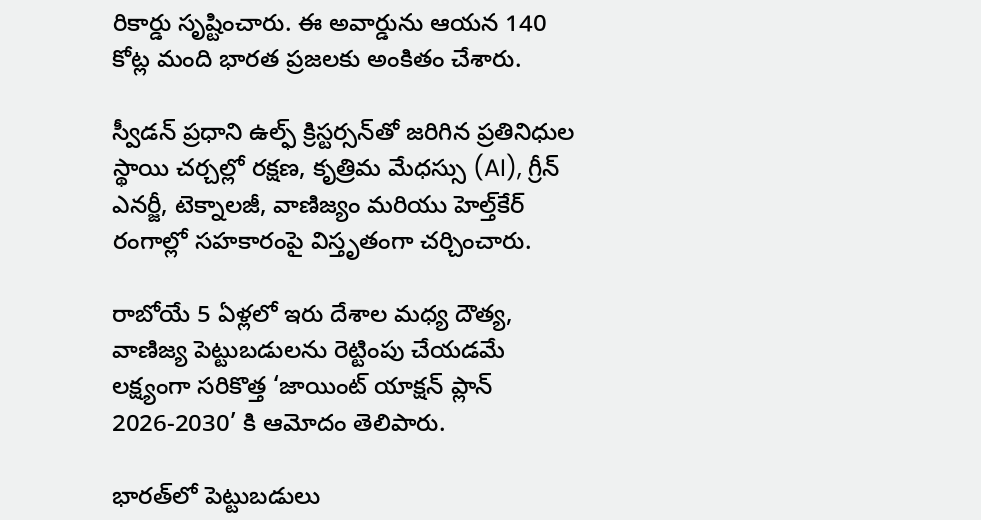రికార్డు సృష్టించారు. ఈ అవార్డును ఆయన 140 కోట్ల మంది భారత ప్రజలకు అంకితం చేశారు.

స్వీడన్ ప్రధాని ఉల్ఫ్ క్రిస్టర్సన్‌తో జరిగిన ప్రతినిధుల స్థాయి చర్చల్లో రక్షణ, కృత్రిమ మేధస్సు (AI), గ్రీన్ ఎనర్జీ, టెక్నాలజీ, వాణిజ్యం మరియు హెల్త్‌కేర్ రంగాల్లో సహకారంపై విస్తృతంగా చర్చించారు.

రాబోయే 5 ఏళ్లలో ఇరు దేశాల మధ్య దౌత్య, వాణిజ్య పెట్టుబడులను రెట్టింపు చేయడమే లక్ష్యంగా సరికొత్త ‘జాయింట్ యాక్షన్ ప్లాన్ 2026-2030’ కి ఆమోదం తెలిపారు.

భారత్‌లో పెట్టుబడులు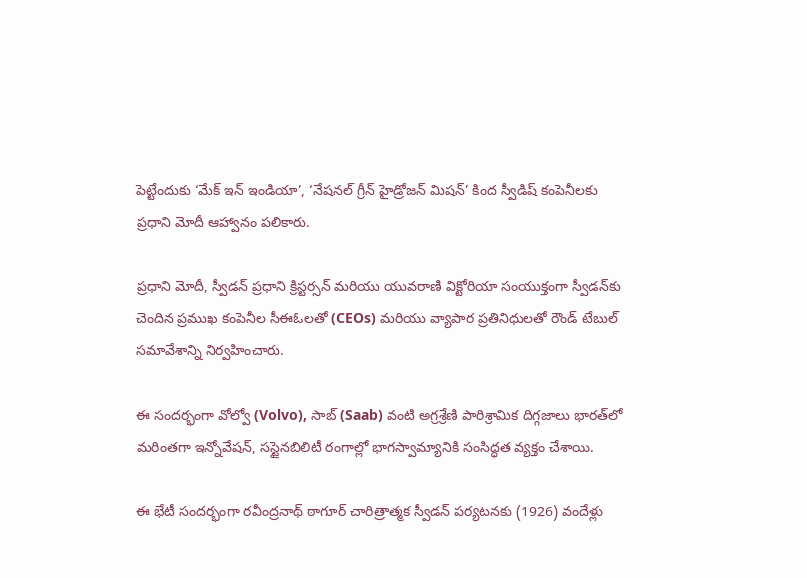పెట్టేందుకు ‘మేక్ ఇన్ ఇండియా’, ‘నేషనల్ గ్రీన్ హైడ్రోజన్ మిషన్’ కింద స్వీడిష్ కంపెనీలకు ప్రధాని మోదీ ఆహ్వానం పలికారు.

ప్రధాని మోదీ, స్వీడన్ ప్రధాని క్రిస్టర్సన్ మరియు యువరాణి విక్టోరియా సంయుక్తంగా స్వీడన్‌కు చెందిన ప్రముఖ కంపెనీల సీఈఓలతో (CEOs) మరియు వ్యాపార ప్రతినిధులతో రౌండ్ టేబుల్ సమావేశాన్ని నిర్వహించారు.

ఈ సందర్భంగా వోల్వో (Volvo), సాబ్ (Saab) వంటి అగ్రశ్రేణి పారిశ్రామిక దిగ్గజాలు భారత్‌లో మరింతగా ఇన్నోవేషన్, సస్టైనబిలిటీ రంగాల్లో భాగస్వామ్యానికి సంసిద్ధత వ్యక్తం చేశాయి.

ఈ భేటీ సందర్భంగా రవీంద్రనాథ్ ఠాగూర్ చారిత్రాత్మక స్వీడన్ పర్యటనకు (1926) వందేళ్లు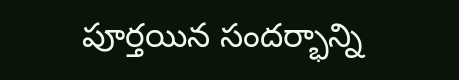పూర్తయిన సందర్భాన్ని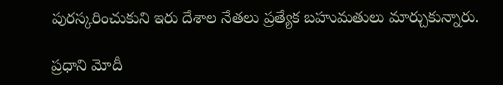పురస్కరించుకుని ఇరు దేశాల నేతలు ప్రత్యేక బహుమతులు మార్చుకున్నారు.

ప్రధాని మోదీ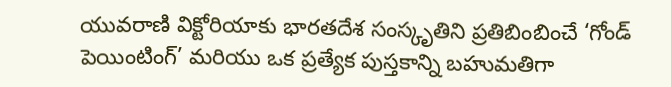యువరాణి విక్టోరియాకు భారతదేశ సంస్కృతిని ప్రతిబింబించే ‘గోండ్ పెయింటింగ్’ మరియు ఒక ప్రత్యేక పుస్తకాన్ని బహుమతిగా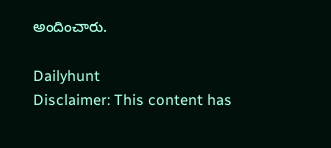అందించారు.

Dailyhunt
Disclaimer: This content has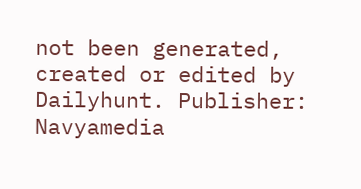not been generated, created or edited by Dailyhunt. Publisher: Navyamedia